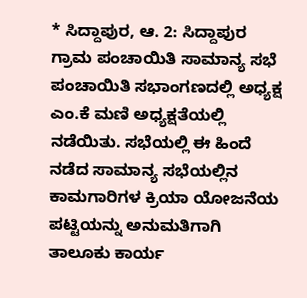* ಸಿದ್ದಾಪುರ, ಆ. 2: ಸಿದ್ದಾಪುರ ಗ್ರಾಮ ಪಂಚಾಯಿತಿ ಸಾಮಾನ್ಯ ಸಭೆ ಪಂಚಾಯಿತಿ ಸಭಾಂಗಣದಲ್ಲಿ ಅಧ್ಯಕ್ಷ ಎಂ.ಕೆ ಮಣಿ ಅಧ್ಯಕ್ಷತೆಯಲ್ಲಿ ನಡೆಯಿತು. ಸಭೆಯಲ್ಲಿ ಈ ಹಿಂದೆ ನಡೆದ ಸಾಮಾನ್ಯ ಸಭೆಯಲ್ಲಿನ ಕಾಮಗಾರಿಗಳ ಕ್ರಿಯಾ ಯೋಜನೆಯ ಪಟ್ಟಿಯನ್ನು ಅನುಮತಿಗಾಗಿ ತಾಲೂಕು ಕಾರ್ಯ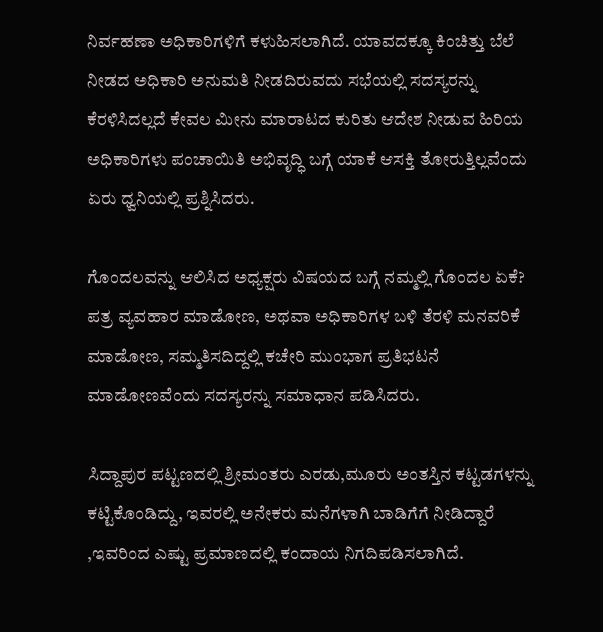ನಿರ್ವಹಣಾ ಅಧಿಕಾರಿಗಳಿಗೆ ಕಳುಹಿಸಲಾಗಿದೆ. ಯಾವದಕ್ಕೂ ಕಿಂಚಿತ್ತು ಬೆಲೆ ನೀಡದ ಅಧಿಕಾರಿ ಅನುಮತಿ ನೀಡದಿರುವದು ಸಭೆಯಲ್ಲಿ ಸದಸ್ಯರನ್ನು ಕೆರಳಿಸಿದಲ್ಲದೆ ಕೇವಲ ಮೀನು ಮಾರಾಟದ ಕುರಿತು ಆದೇಶ ನೀಡುವ ಹಿರಿಯ ಅಧಿಕಾರಿಗಳು ಪಂಚಾಯಿತಿ ಅಭಿವೃದ್ಧಿ ಬಗ್ಗೆ ಯಾಕೆ ಆಸಕ್ತಿ ತೋರುತ್ತಿಲ್ಲವೆಂದು ಏರು ಧ್ವನಿಯಲ್ಲಿ ಪ್ರಶ್ನಿಸಿದರು.

ಗೊಂದಲವನ್ನು ಆಲಿಸಿದ ಅಧ್ಯಕ್ಷರು ವಿಷಯದ ಬಗ್ಗೆ ನಮ್ಮಲ್ಲಿ ಗೊಂದಲ ಏಕೆ? ಪತ್ರ ವ್ಯವಹಾರ ಮಾಡೋಣ, ಅಥವಾ ಅಧಿಕಾರಿಗಳ ಬಳಿ ತೆರಳಿ ಮನವರಿಕೆ ಮಾಡೋಣ, ಸಮ್ಮತಿಸದಿದ್ದಲ್ಲಿ ಕಚೇರಿ ಮುಂಭಾಗ ಪ್ರತಿಭಟನೆ ಮಾಡೋಣವೆಂದು ಸದಸ್ಯರನ್ನು ಸಮಾಧಾನ ಪಡಿಸಿದರು.

ಸಿದ್ದಾಪುರ ಪಟ್ಟಣದಲ್ಲಿ ಶ್ರೀಮಂತರು ಎರಡು,ಮೂರು ಅಂತಸ್ತಿನ ಕಟ್ಟಡಗಳನ್ನು ಕಟ್ಟಿಕೊಂಡಿದ್ದು, ಇವರಲ್ಲಿ ಅನೇಕರು ಮನೆಗಳಾಗಿ ಬಾಡಿಗೆಗೆ ನೀಡಿದ್ದಾರೆ ,ಇವರಿಂದ ಎಷ್ಟು ಪ್ರಮಾಣದಲ್ಲಿ ಕಂದಾಯ ನಿಗದಿಪಡಿಸಲಾಗಿದೆ.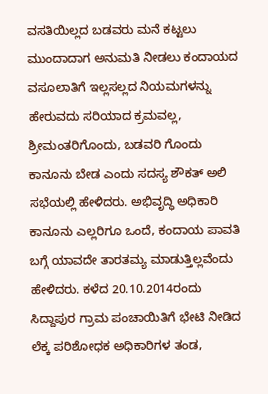ವಸತಿಯಿಲ್ಲದ ಬಡವರು ಮನೆ ಕಟ್ಟಲು ಮುಂದಾದಾಗ ಅನುಮತಿ ನೀಡಲು ಕಂದಾಯದ ವಸೂಲಾತಿಗೆ ಇಲ್ಲಸಲ್ಲದ ನಿಯಮಗಳನ್ನು ಹೇರುವದು ಸರಿಯಾದ ಕ್ರಮವಲ್ಲ, ಶ್ರೀಮಂತರಿಗೊಂದು, ಬಡವರಿ ಗೊಂದು ಕಾನೂನು ಬೇಡ ಎಂದು ಸದಸ್ಯ ಶೌಕತ್ ಅಲಿ ಸಭೆಯಲ್ಲಿ ಹೇಳಿದರು. ಅಭಿವೃದ್ಧಿ ಅಧಿಕಾರಿ ಕಾನೂನು ಎಲ್ಲರಿಗೂ ಒಂದೆ, ಕಂದಾಯ ಪಾವತಿ ಬಗ್ಗೆ ಯಾವದೇ ತಾರತಮ್ಯ ಮಾಡುತ್ತಿಲ್ಲವೆಂದು ಹೇಳಿದರು. ಕಳೆದ 20.10.2014ರಂದು ಸಿದ್ದಾಪುರ ಗ್ರಾಮ ಪಂಚಾಯಿತಿಗೆ ಭೇಟಿ ನೀಡಿದ ಲೆಕ್ಕ ಪರಿಶೋಧಕ ಅಧಿಕಾರಿಗಳ ತಂಡ,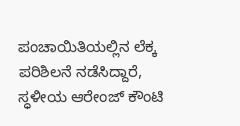ಪಂಚಾಯಿತಿಯಲ್ಲಿನ ಲೆಕ್ಕ ಪರಿಶಿಲನೆ ನಡೆಸಿದ್ದಾರೆ, ಸ್ಧಳೀಯ ಆರೇಂಜ್ ಕೌಂಟಿ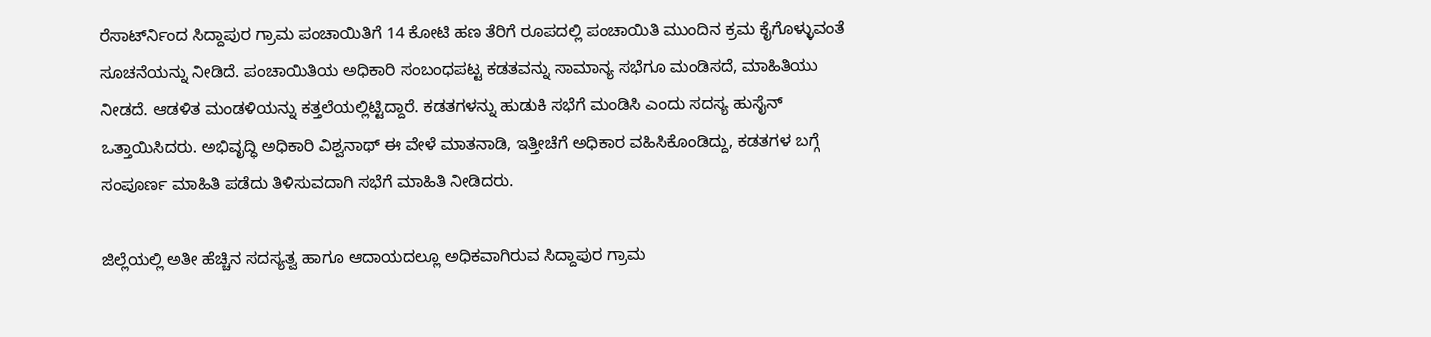ರೆಸಾರ್ಟ್‍ನಿಂದ ಸಿದ್ದಾಪುರ ಗ್ರಾಮ ಪಂಚಾಯಿತಿಗೆ 14 ಕೋಟಿ ಹಣ ತೆರಿಗೆ ರೂಪದಲ್ಲಿ ಪಂಚಾಯಿತಿ ಮುಂದಿನ ಕ್ರಮ ಕೈಗೊಳ್ಳುವಂತೆ ಸೂಚನೆಯನ್ನು ನೀಡಿದೆ. ಪಂಚಾಯಿತಿಯ ಅಧಿಕಾರಿ ಸಂಬಂಧಪಟ್ಟ ಕಡತವನ್ನು ಸಾಮಾನ್ಯ ಸಭೆಗೂ ಮಂಡಿಸದೆ, ಮಾಹಿತಿಯು ನೀಡದೆ. ಆಡಳಿತ ಮಂಡಳಿಯನ್ನು ಕತ್ತಲೆಯಲ್ಲಿಟ್ಟಿದ್ದಾರೆ. ಕಡತಗಳನ್ನು ಹುಡುಕಿ ಸಭೆಗೆ ಮಂಡಿಸಿ ಎಂದು ಸದಸ್ಯ ಹುಸೈನ್ ಒತ್ತಾಯಿಸಿದರು. ಅಭಿವೃದ್ಧಿ ಅಧಿಕಾರಿ ವಿಶ್ವನಾಥ್ ಈ ವೇಳೆ ಮಾತನಾಡಿ, ಇತ್ತೀಚೆಗೆ ಅಧಿಕಾರ ವಹಿಸಿಕೊಂಡಿದ್ದು, ಕಡತಗಳ ಬಗ್ಗೆ ಸಂಪೂರ್ಣ ಮಾಹಿತಿ ಪಡೆದು ತಿಳಿಸುವದಾಗಿ ಸಭೆಗೆ ಮಾಹಿತಿ ನೀಡಿದರು.

ಜಿಲ್ಲೆಯಲ್ಲಿ ಅತೀ ಹೆಚ್ಚಿನ ಸದಸ್ಯತ್ವ ಹಾಗೂ ಆದಾಯದಲ್ಲೂ ಅಧಿಕವಾಗಿರುವ ಸಿದ್ದಾಪುರ ಗ್ರಾಮ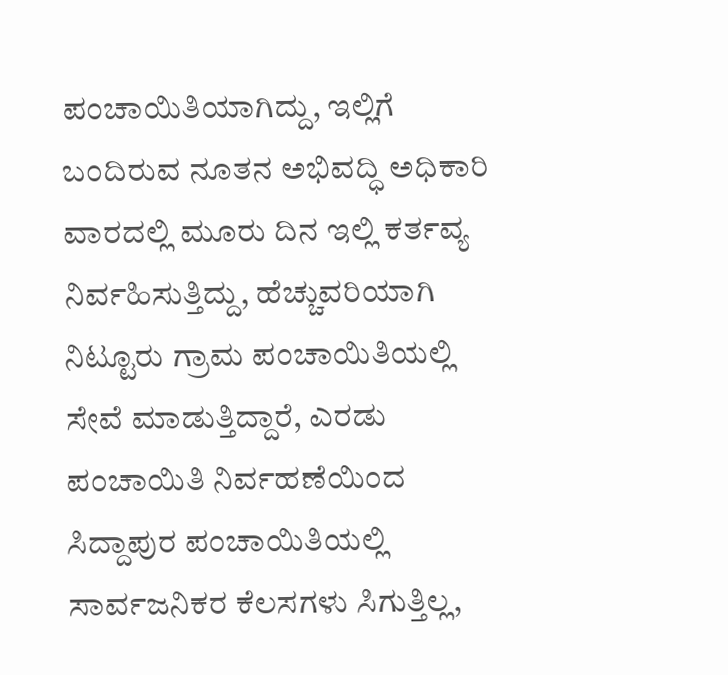ಪಂಚಾಯಿತಿಯಾಗಿದ್ದು, ಇಲ್ಲಿಗೆ ಬಂದಿರುವ ನೂತನ ಅಭಿವದ್ಧಿ ಅಧಿಕಾರಿ ವಾರದಲ್ಲಿ ಮೂರು ದಿನ ಇಲ್ಲಿ ಕರ್ತವ್ಯ ನಿರ್ವಹಿಸುತ್ತಿದ್ದು, ಹೆಚ್ಚುವರಿಯಾಗಿ ನಿಟ್ಟೂರು ಗ್ರಾಮ ಪಂಚಾಯಿತಿಯಲ್ಲಿ ಸೇವೆ ಮಾಡುತ್ತಿದ್ದಾರೆ, ಎರಡು ಪಂಚಾಯಿತಿ ನಿರ್ವಹಣೆಯಿಂದ ಸಿದ್ದಾಪುರ ಪಂಚಾಯಿತಿಯಲ್ಲಿ ಸಾರ್ವಜನಿಕರ ಕೆಲಸಗಳು ಸಿಗುತ್ತಿಲ್ಲ,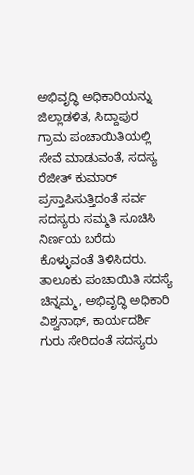ಅಭಿವೃದ್ಧಿ ಅಧಿಕಾರಿಯನ್ನು ಜಿಲ್ಲಾಡಳಿತ, ಸಿದ್ದಾಪುರ ಗ್ರಾಮ ಪಂಚಾಯಿತಿಯಲ್ಲಿ ಸೇವೆ ಮಾಡುವಂತೆ, ಸದಸ್ಯ ರೆಜೀತ್ ಕುಮಾರ್ ಪ್ರಸ್ತಾಪಿಸುತ್ತಿದಂತೆ ಸರ್ವ ಸದಸ್ಯರು ಸಮ್ಮತಿ ಸೂಚಿಸಿ ನಿರ್ಣಯ ಬರೆದು ಕೊಳ್ಳುವಂತೆ ತಿಳಿಸಿದರು. ತಾಲೂಕು ಪಂಚಾಯಿತಿ ಸದಸ್ಯೆ ಚಿನ್ನಮ್ಮ, ಅಭಿವೃದ್ಧಿ ಅಧಿಕಾರಿ ವಿಶ್ವನಾಥ್, ಕಾರ್ಯದರ್ಶಿ ಗುರು ಸೇರಿದಂತೆ ಸದಸ್ಯರು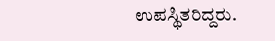ಉಪಸ್ಥಿತರಿದ್ದರು.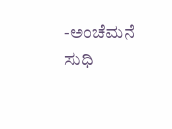-ಅಂಚೆಮನೆ ಸುಧಿ